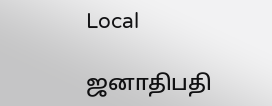Local

ஜனாதிபதி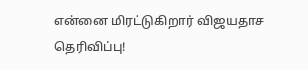என்னை மிரட்டுகிறார் விஜயதாச தெரிவிப்பு!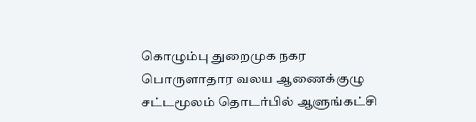கொழும்பு துறைமுக நகர பொருளாதார வலய ஆணைக்குழு சட்டமூலம் தொடர்பில் ஆளுங்கட்சி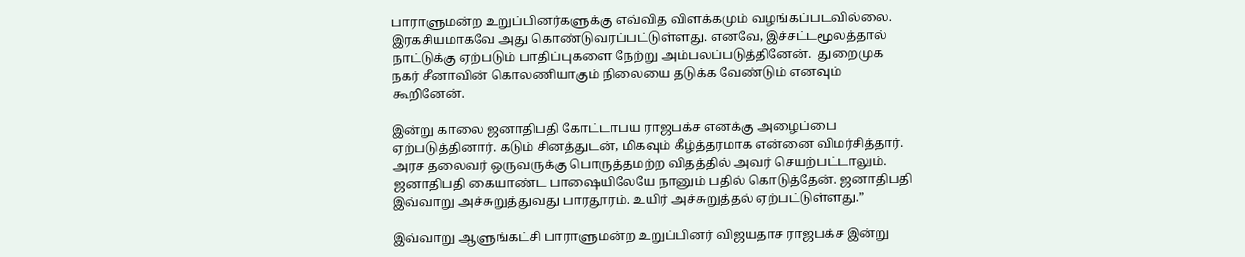பாராளுமன்ற உறுப்பினர்களுக்கு எவ்வித விளக்கமும் வழங்கப்படவில்லை. இரகசியமாகவே அது கொண்டுவரப்பட்டுள்ளது. எனவே, இச்சட்டமூலத்தால் நாட்டுக்கு ஏற்படும் பாதிப்புகளை நேற்று அம்பலப்படுத்தினேன்.  துறைமுக நகர் சீனாவின் கொலணியாகும் நிலையை தடுக்க வேண்டும் எனவும் கூறினேன்.

இன்று காலை ஜனாதிபதி கோட்டாபய ராஜபக்ச எனக்கு அழைப்பை ஏற்படுத்தினார். கடும் சினத்துடன், மிகவும் கீழ்த்தரமாக என்னை விமர்சித்தார். அரச தலைவர் ஒருவருக்கு பொருத்தமற்ற விதத்தில் அவர் செயற்பட்டாலும். ஜனாதிபதி கையாண்ட பாஷையிலேயே நானும் பதில் கொடுத்தேன். ஜனாதிபதி இவ்வாறு அச்சுறுத்துவது பாரதூரம். உயிர் அச்சுறுத்தல் ஏற்பட்டுள்ளது.”

இவ்வாறு ஆளுங்கட்சி பாராளுமன்ற உறுப்பினர் விஜயதாச ராஜபக்ச இன்று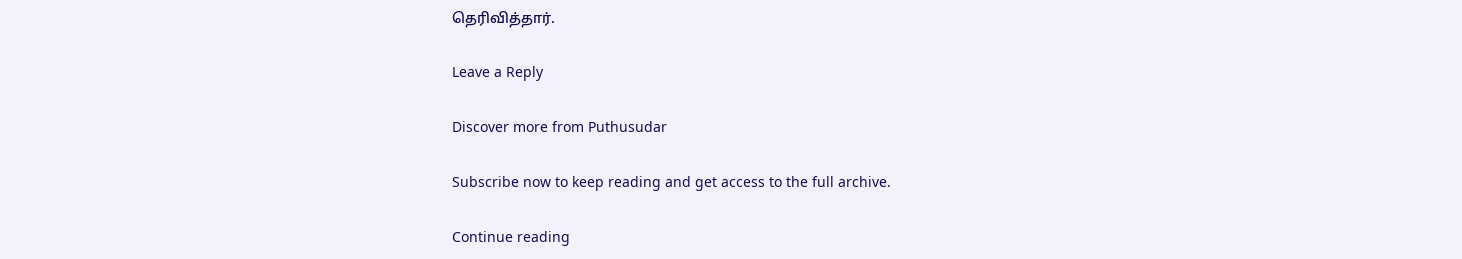தெரிவித்தார்.

Leave a Reply

Discover more from Puthusudar

Subscribe now to keep reading and get access to the full archive.

Continue reading